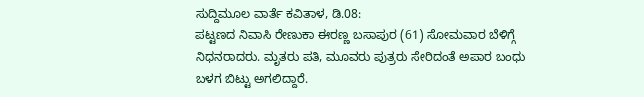ಸುದ್ದಿಮೂಲ ವಾರ್ತೆ ಕವಿತಾಳ, ಡಿ.08:
ಪಟ್ಟಣದ ನಿವಾಸಿ ರೇಣುಕಾ ಈರಣ್ಣ ಬಸಾಪುರ (61) ಸೋಮವಾರ ಬೆಳಿಗ್ಗೆ ನಿಧನರಾದರು. ಮೃತರು ಪತಿ, ಮೂವರು ಪುತ್ರರು ಸೇರಿದಂತೆ ಅಪಾರ ಬಂಧು ಬಳಗ ಬಿಟ್ಟು ಅಗಲಿದ್ದಾರೆ.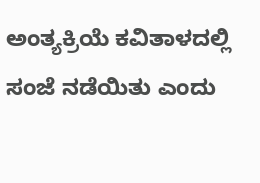ಅಂತ್ಯಕ್ರಿಯೆ ಕವಿತಾಳದಲ್ಲಿ ಸಂಜೆ ನಡೆಯಿತು ಎಂದು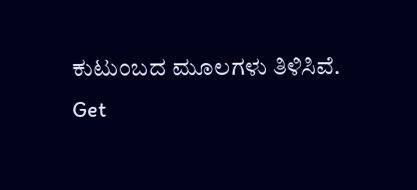ಕುಟುಂಬದ ಮೂಲಗಳು ತಿಳಿಸಿವೆ.
Get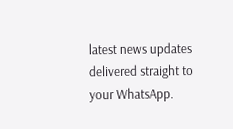latest news updates delivered straight to your WhatsApp.